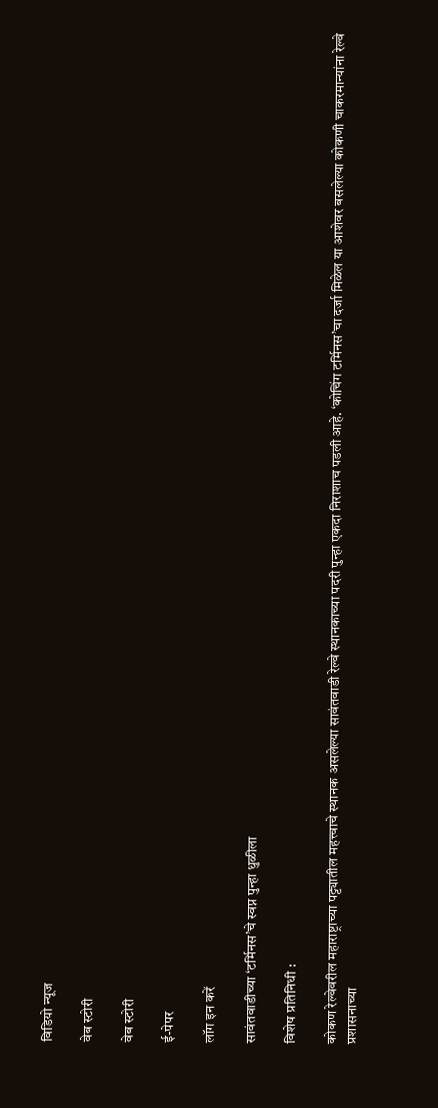विडियो न्यूज

वेब स्टोरी

वेब स्टोरी

ई-पेपर

लॉग इन करें

सावंतवाडीच्या ‘टर्मिनस’चे स्वप्न पुन्हा धुळीला

विशेष प्रतिनिधी :

कोकण रेल्वेवरील महाराष्ट्राच्या पट्ट्यातील महत्त्वाचे स्थानक असलेल्या सावंतवाडी रेल्वे स्थानकाच्या पदरी पुन्हा एकदा निराशाच पडली आहे. ‘कोचिंग टर्मिनस’चा दर्जा मिळेल या आशेवर बसलेल्या कोकणी चाकरमान्यांना रेल्वे प्रशासनाच्या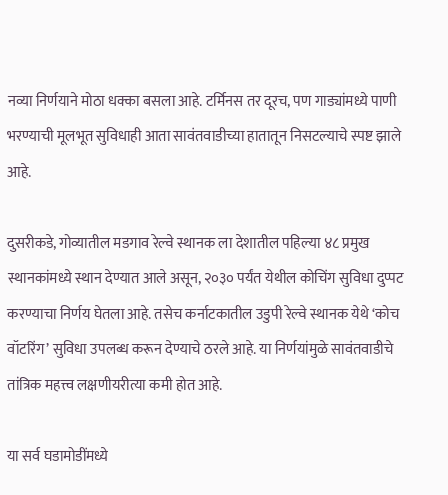नव्या निर्णयाने मोठा धक्का बसला आहे. टर्मिनस तर दूरच, पण गाड्यांमध्ये पाणी भरण्याची मूलभूत सुविधाही आता सावंतवाडीच्या हातातून निसटल्याचे स्पष्ट झाले आहे.

दुसरीकडे, गोव्यातील मडगाव रेल्वे स्थानक ला देशातील पहिल्या ४८ प्रमुख स्थानकांमध्ये स्थान देण्यात आले असून, २०३० पर्यंत येथील कोचिंग सुविधा दुप्पट करण्याचा निर्णय घेतला आहे. तसेच कर्नाटकातील उडुपी रेल्वे स्थानक येथे ‘कोच वॉटरिंग’ सुविधा उपलब्ध करून देण्याचे ठरले आहे. या निर्णयांमुळे सावंतवाडीचे तांत्रिक महत्त्व लक्षणीयरीत्या कमी होत आहे.

या सर्व घडामोडींमध्ये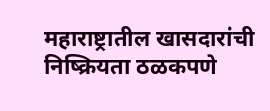महाराष्ट्रातील खासदारांची निष्क्रियता ठळकपणे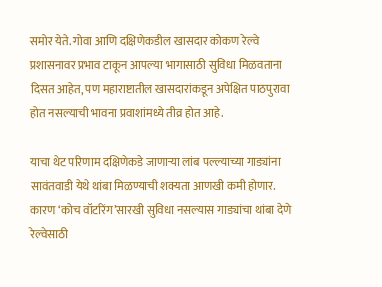समोर येते. गोवा आणि दक्षिणेकडील खासदार कोकण रेल्वे प्रशासनावर प्रभाव टाकून आपल्या भागासाठी सुविधा मिळवताना दिसत आहेत, पण महाराष्टातील खासदारांकडून अपेक्षित पाठपुरावा होत नसल्याची भावना प्रवाशांमध्ये तीव्र होत आहे.

याचा थेट परिणाम दक्षिणेकडे जाणाऱ्या लांब पल्ल्याच्या गाड्यांना सावंतवाडी येथे थांबा मिळण्याची शक्यता आणखी कमी होणार. कारण ‘कोच वॉटरिंग’सारखी सुविधा नसल्यास गाड्यांचा थांबा देणे रेल्वेसाठी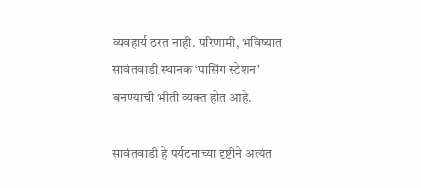व्यवहार्य ठरत नाही. परिणामी, भविष्यात सावंतवाडी स्थानक ‘पासिंग स्टेशन’ बनण्याची भीती व्यक्त होत आहे.

सावंतवाडी हे पर्यटनाच्या दृष्टीने अत्यंत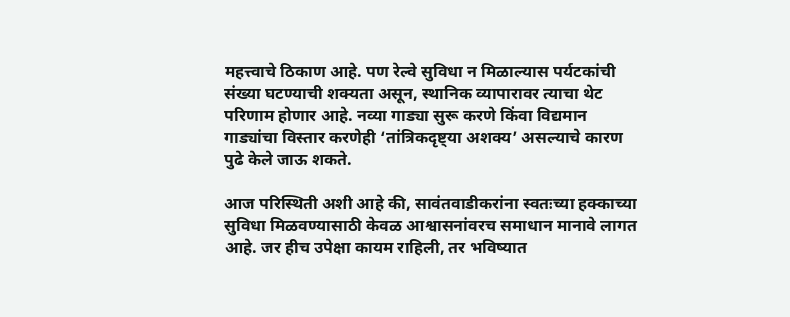महत्त्वाचे ठिकाण आहे. पण रेल्वे सुविधा न मिळाल्यास पर्यटकांची संख्या घटण्याची शक्यता असून, स्थानिक व्यापारावर त्याचा थेट परिणाम होणार आहे. नव्या गाड्या सुरू करणे किंवा विद्यमान गाड्यांचा विस्तार करणेही ‘तांत्रिकदृष्ट्या अशक्य’ असल्याचे कारण पुढे केले जाऊ शकते.

आज परिस्थिती अशी आहे की, सावंतवाडीकरांना स्वतःच्या हक्काच्या सुविधा मिळवण्यासाठी केवळ आश्वासनांवरच समाधान मानावे लागत आहे. जर हीच उपेक्षा कायम राहिली, तर भविष्यात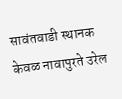सावंतवाडी स्थानक केवळ नावापुरते उरेल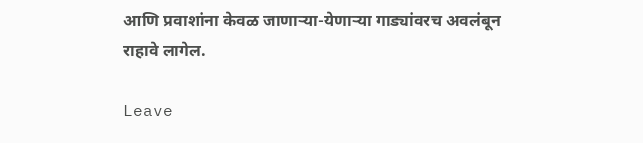आणि प्रवाशांना केवळ जाणाऱ्या-येणाऱ्या गाड्यांवरच अवलंबून राहावे लागेल.

Leave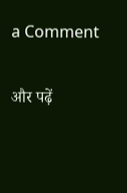a Comment

और पढ़ें